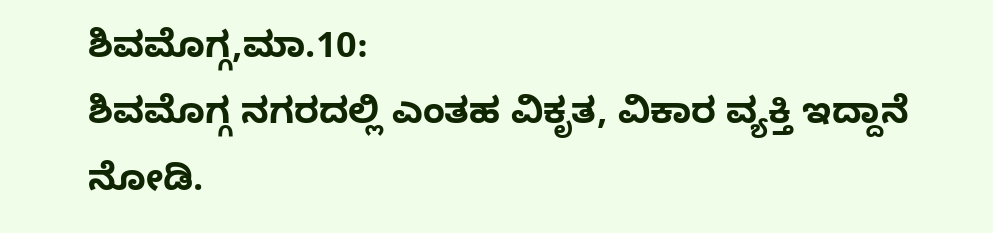ಶಿವಮೊಗ್ಗ,ಮಾ.10:
ಶಿವಮೊಗ್ಗ ನಗರದಲ್ಲಿ ಎಂತಹ ವಿಕೃತ, ವಿಕಾರ ವ್ಯಕ್ತಿ ಇದ್ದಾನೆ ನೋಡಿ.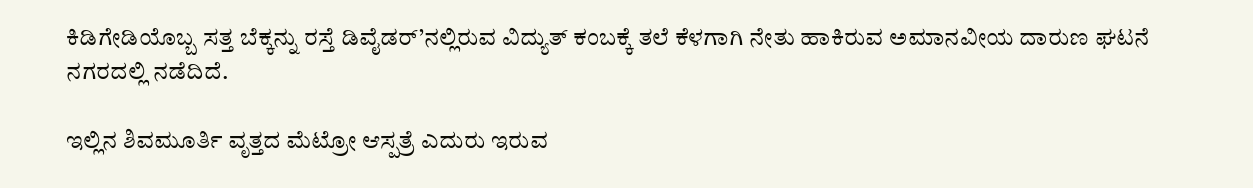ಕಿಡಿಗೇಡಿಯೊಬ್ಬ ಸತ್ತ ಬೆಕ್ಕನ್ನು ರಸ್ತೆ ಡಿವೈಡರ್’ನಲ್ಲಿರುವ ವಿದ್ಯುತ್ ಕಂಬಕ್ಕೆ ತಲೆ ಕೆಳಗಾಗಿ ನೇತು ಹಾಕಿರುವ ಅಮಾನವೀಯ ದಾರುಣ ಘಟನೆ ನಗರದಲ್ಲಿ ನಡೆದಿದೆ.

ಇಲ್ಲಿನ ಶಿವಮೂರ್ತಿ ವೃತ್ತದ ಮೆಟ್ರೋ ಆಸ್ಪತ್ರೆ ಎದುರು ಇರುವ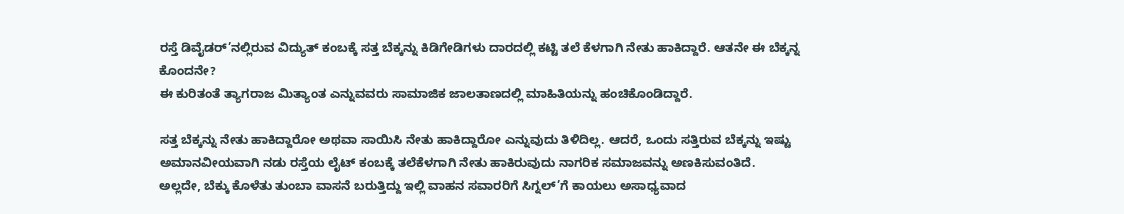ರಸ್ತೆ ಡಿವೈಡರ್’ನಲ್ಲಿರುವ ವಿದ್ಯುತ್ ಕಂಬಕ್ಕೆ ಸತ್ತ ಬೆಕ್ಕನ್ನು ಕಿಡಿಗೇಡಿಗಳು ದಾರದಲ್ಲಿ ಕಟ್ಟಿ ತಲೆ ಕೆಳಗಾಗಿ ನೇತು ಹಾಕಿದ್ದಾರೆ. ಆತನೇ ಈ ಬೆಕ್ಕನ್ನ ಕೊಂದನೇ?
ಈ ಕುರಿತಂತೆ ತ್ಯಾಗರಾಜ ಮಿತ್ಯಾಂತ ಎನ್ನುವವರು ಸಾಮಾಜಿಕ ಜಾಲತಾಣದಲ್ಲಿ ಮಾಹಿತಿಯನ್ನು ಹಂಚಿಕೊಂಡಿದ್ದಾರೆ.

ಸತ್ತ ಬೆಕ್ಕನ್ನು ನೇತು ಹಾಕಿದ್ದಾರೋ ಅಥವಾ ಸಾಯಿಸಿ ನೇತು ಹಾಕಿದ್ದಾರೋ ಎನ್ನುವುದು ತಿಳಿದಿಲ್ಲ. ಆದರೆ, ಒಂದು ಸತ್ತಿರುವ ಬೆಕ್ಕನ್ನು ಇಷ್ಟು ಅಮಾನವೀಯವಾಗಿ ನಡು ರಸ್ತೆಯ ಲೈಟ್ ಕಂಬಕ್ಕೆ ತಲೆಕೆಳಗಾಗಿ ನೇತು ಹಾಕಿರುವುದು ನಾಗರಿಕ ಸಮಾಜವನ್ನು ಅಣಕಿಸುವಂತಿದೆ.
ಅಲ್ಲದೇ, ಬೆಕ್ಕು ಕೊಳೆತು ತುಂಬಾ ವಾಸನೆ ಬರುತ್ತಿದ್ದು ಇಲ್ಲಿ ವಾಹನ ಸವಾರರಿಗೆ ಸಿಗ್ನಲ್’ಗೆ ಕಾಯಲು ಅಸಾಧ್ಯವಾದ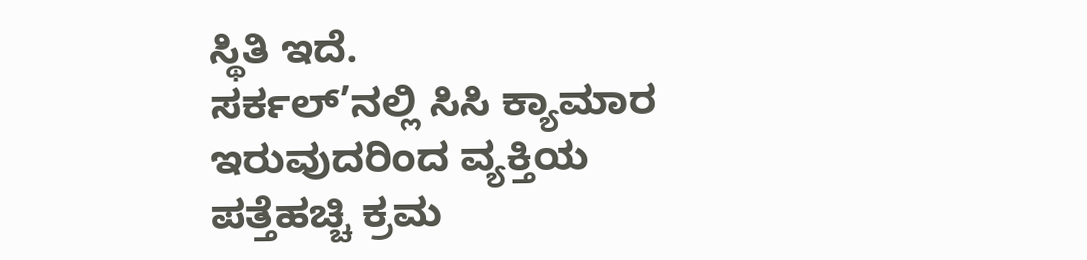ಸ್ಥಿತಿ ಇದೆ.
ಸರ್ಕಲ್’ನಲ್ಲಿ ಸಿಸಿ ಕ್ಯಾಮಾರ ಇರುವುದರಿಂದ ವ್ಯಕ್ತಿಯ ಪತ್ತೆಹಚ್ಚಿ ಕ್ರಮ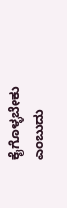ಕೈಗೊಳ್ಳಬೇಕು ಎಂಬುದು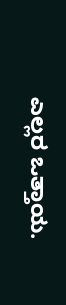ಎಲ್ಲರ ಒತ್ತಾಯ.